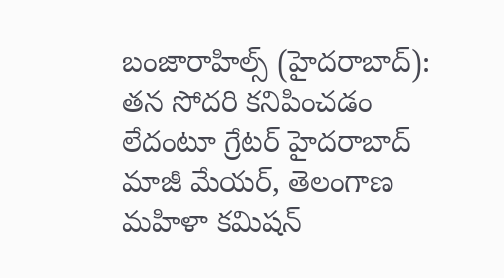బంజారాహిల్స్ (హైదరాబాద్): తన సోదరి కనిపించడం లేదంటూ గ్రేటర్ హైదరాబాద్ మాజీ మేయర్, తెలంగాణ మహిళా కమిషన్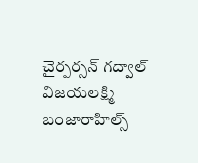చైర్పర్సన్ గద్వాల్ విజయలక్ష్మి బంజారాహిల్స్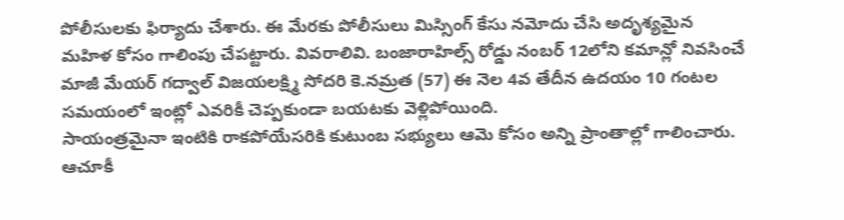పోలీసులకు ఫిర్యాదు చేశారు. ఈ మేరకు పోలీసులు మిస్సింగ్ కేసు నమోదు చేసి అదృశ్యమైన మహిళ కోసం గాలింపు చేపట్టారు. వివరాలివి. బంజారాహిల్స్ రోడ్డు నంబర్ 12లోని కమాన్లో నివసించే మాజీ మేయర్ గద్వాల్ విజయలక్ష్మి సోదరి కె.నమ్రత (57) ఈ నెల 4వ తేదీన ఉదయం 10 గంటల సమయంలో ఇంట్లో ఎవరికీ చెప్పకుండా బయటకు వెళ్లిపోయింది.
సాయంత్రమైనా ఇంటికి రాకపోయేసరికి కుటుంబ సభ్యులు ఆమె కోసం అన్ని ప్రాంతాల్లో గాలించారు. ఆచూకీ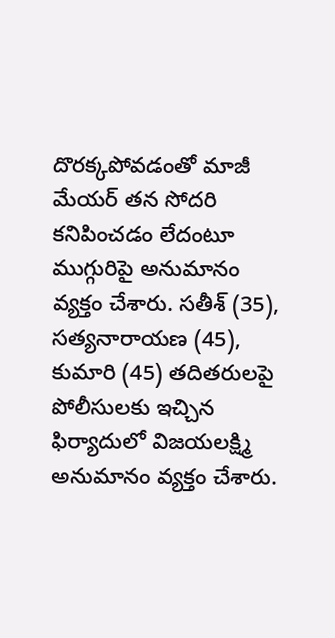దొరక్కపోవడంతో మాజీ మేయర్ తన సోదరి కనిపించడం లేదంటూ ముగ్గురిపై అనుమానం వ్యక్తం చేశారు. సతీశ్ (35), సత్యనారాయణ (45), కుమారి (45) తదితరులపై పోలీసులకు ఇచ్చిన ఫిర్యాదులో విజయలక్ష్మి అనుమానం వ్యక్తం చేశారు.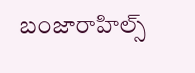బంజారాహిల్స్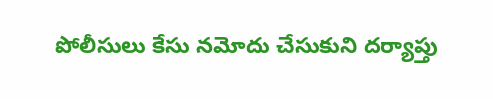పోలీసులు కేసు నమోదు చేసుకుని దర్యాప్తు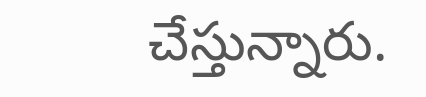చేస్తున్నారు.